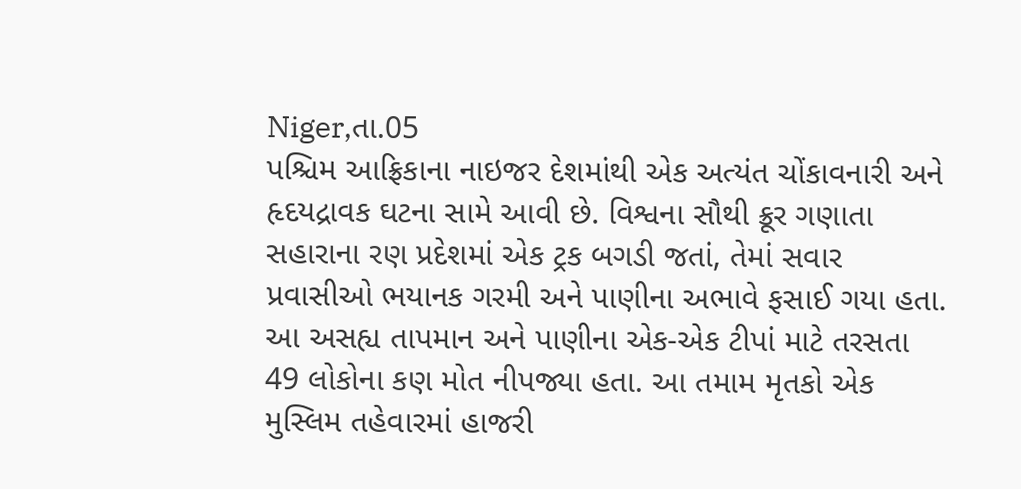Niger,તા.05
પશ્ચિમ આફ્રિકાના નાઇજર દેશમાંથી એક અત્યંત ચોંકાવનારી અને હૃદયદ્રાવક ઘટના સામે આવી છે. વિશ્વના સૌથી ક્રૂર ગણાતા સહારાના રણ પ્રદેશમાં એક ટ્રક બગડી જતાં, તેમાં સવાર પ્રવાસીઓ ભયાનક ગરમી અને પાણીના અભાવે ફસાઈ ગયા હતા.
આ અસહ્ય તાપમાન અને પાણીના એક-એક ટીપાં માટે તરસતા 49 લોકોના કણ મોત નીપજ્યા હતા. આ તમામ મૃતકો એક મુસ્લિમ તહેવારમાં હાજરી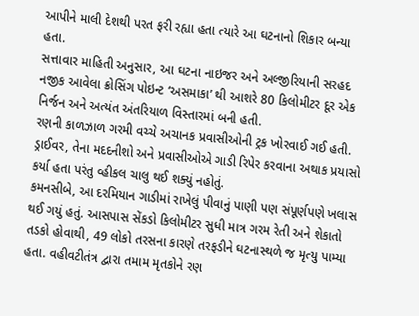આપીને માલી દેશથી પરત ફરી રહ્યા હતા ત્યારે આ ઘટનાનો શિકાર બન્યા હતા.
સત્તાવાર માહિતી અનુસાર, આ ઘટના નાઇજર અને અલ્જીરિયાની સરહદ નજીક આવેલા ક્રોસિંગ પોઇન્ટ ‘અસમાકા’ થી આશરે 80 કિલોમીટર દૂર એક નિર્જન અને અત્યંત અંતરિયાળ વિસ્તારમાં બની હતી.
રણની કાળઝાળ ગરમી વચ્ચે અચાનક પ્રવાસીઓની ટ્રક ખોરવાઈ ગઈ હતી. ડ્રાઈવર, તેના મદદનીશો અને પ્રવાસીઓએ ગાડી રિપેર કરવાના અથાક પ્રયાસો કર્યા હતા પરંતુ વ્હીકલ ચાલુ થઈ શક્યું નહોતું.
કમનસીબે, આ દરમિયાન ગાડીમાં રાખેલું પીવાનું પાણી પણ સંપૂર્ણપણે ખલાસ થઈ ગયું હતું. આસપાસ સેંકડો કિલોમીટર સુધી માત્ર ગરમ રેતી અને શેકાતો તડકો હોવાથી, 49 લોકો તરસના કારણે તરફડીને ઘટનાસ્થળે જ મૃત્યુ પામ્યા હતા. વહીવટીતંત્ર દ્વારા તમામ મૃતકોને રણ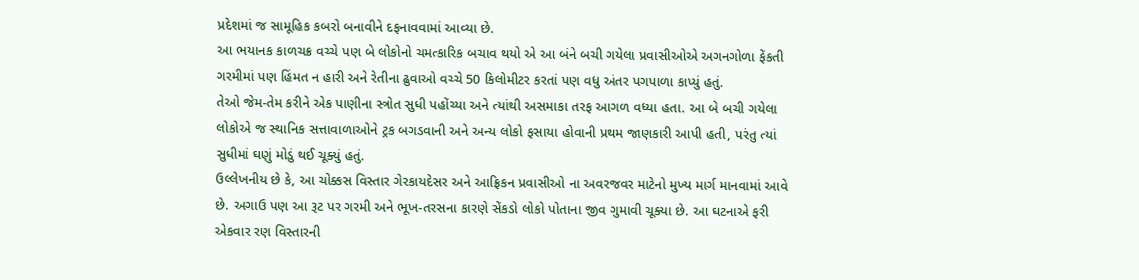પ્રદેશમાં જ સામૂહિક કબરો બનાવીને દફનાવવામાં આવ્યા છે.
આ ભયાનક કાળચક્ર વચ્ચે પણ બે લોકોનો ચમત્કારિક બચાવ થયો એ આ બંને બચી ગયેલા પ્રવાસીઓએ અગનગોળા ફેંકતી ગરમીમાં પણ હિંમત ન હારી અને રેતીના ઢુવાઓ વચ્ચે 50 કિલોમીટર કરતાં પણ વધુ અંતર પગપાળા કાપ્યું હતું.
તેઓ જેમ-તેમ કરીને એક પાણીના સ્ત્રોત સુધી પહોંચ્યા અને ત્યાંથી અસમાકા તરફ આગળ વધ્યા હતા. આ બે બચી ગયેલા લોકોએ જ સ્થાનિક સત્તાવાળાઓને ટ્રક બગડવાની અને અન્ય લોકો ફસાયા હોવાની પ્રથમ જાણકારી આપી હતી, પરંતુ ત્યાં સુધીમાં ઘણું મોડું થઈ ચૂક્યું હતું.
ઉલ્લેખનીય છે કે, આ ચોક્કસ વિસ્તાર ગેરકાયદેસર અને આફ્રિકન પ્રવાસીઓ ના અવરજવર માટેનો મુખ્ય માર્ગ માનવામાં આવે છે. અગાઉ પણ આ રૂટ પર ગરમી અને ભૂખ-તરસના કારણે સેંકડો લોકો પોતાના જીવ ગુમાવી ચૂક્યા છે. આ ઘટનાએ ફરી એકવાર રણ વિસ્તારની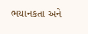ભયાનકતા અને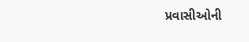પ્રવાસીઓની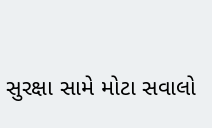સુરક્ષા સામે મોટા સવાલો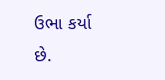ઉભા કર્યા છે.